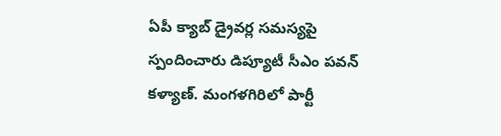ఏపీ క్యాబ్ డ్రైవర్ల సమస్యపై స్పందించారు డిప్యూటీ సీఎం పవన్ కళ్యాణ్. మంగళగిరిలో పార్టీ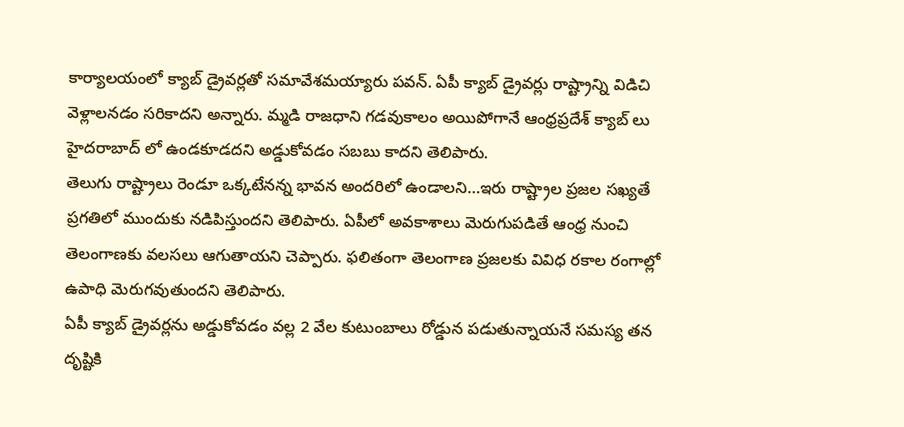కార్యాలయంలో క్యాబ్ డ్రైవర్లతో సమావేశమయ్యారు పవన్. ఏపీ క్యాబ్ డ్రైవర్లు రాష్ట్రాన్ని విడిచి వెళ్లాలనడం సరికాదని అన్నారు. మ్మడి రాజధాని గడవుకాలం అయిపోగానే ఆంధ్రప్రదేశ్ క్యాబ్ లు హైదరాబాద్ లో ఉండకూడదని అడ్డుకోవడం సబబు కాదని తెలిపారు.
తెలుగు రాష్ట్రాలు రెండూ ఒక్కటేనన్న భావన అందరిలో ఉండాలని…ఇరు రాష్ట్రాల ప్రజల సఖ్యతే ప్రగతిలో ముందుకు నడిపిస్తుందని తెలిపారు. ఏపీలో అవకాశాలు మెరుగుపడితే ఆంధ్ర నుంచి తెలంగాణకు వలసలు ఆగుతాయని చెప్పారు. ఫలితంగా తెలంగాణ ప్రజలకు వివిధ రకాల రంగాల్లో ఉపాధి మెరుగవుతుందని తెలిపారు.
ఏపీ క్యాబ్ డ్రైవర్లను అడ్డుకోవడం వల్ల 2 వేల కుటుంబాలు రోడ్డున పడుతున్నాయనే సమస్య తన దృష్టికి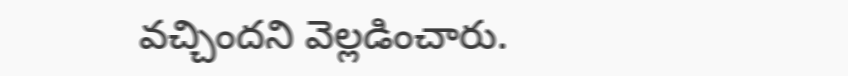వచ్చిందని వెల్లడించారు.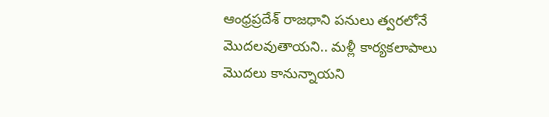ఆంధ్రప్రదేశ్ రాజధాని పనులు త్వరలోనే మొదలవుతాయని.. మళ్లీ కార్యకలాపాలు మొదలు కానున్నాయని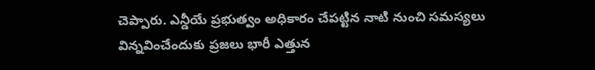చెప్పారు. ఎన్డీయే ప్రభుత్వం అధికారం చేపట్టిన నాటి నుంచి సమస్యలు విన్నవించేందుకు ప్రజలు భారీ ఎత్తున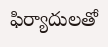ఫిర్యాదులతో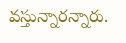వస్తున్నారన్నారు.